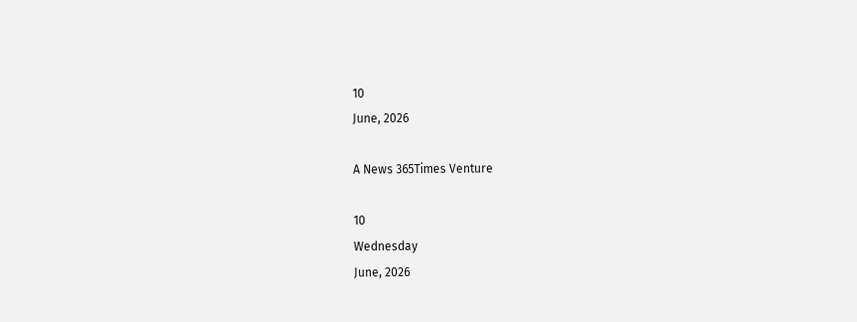10
June, 2026

A News 365Times Venture

10
Wednesday
June, 2026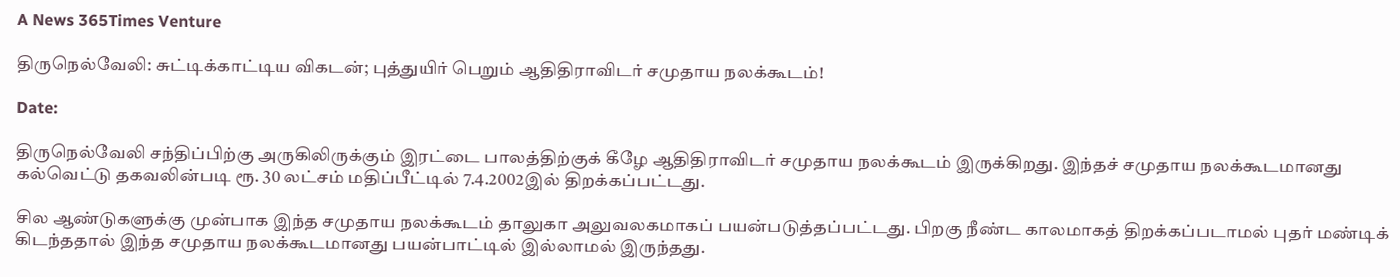A News 365Times Venture

திருநெல்வேலி: சுட்டிக்காட்டிய விகடன்; புத்துயிர் பெறும் ஆதிதிராவிடர் சமுதாய நலக்கூடம்!

Date:

திருநெல்வேலி சந்திப்பிற்கு அருகிலிருக்கும் இரட்டை பாலத்திற்குக் கீழே ஆதிதிராவிடர் சமுதாய நலக்கூடம் இருக்கிறது. இந்தச் சமுதாய நலக்கூடமானது கல்வெட்டு தகவலின்படி ரூ. 30 லட்சம் மதிப்பீட்டில் 7.4.2002இல் திறக்கப்பட்டது.

சில ஆண்டுகளுக்கு முன்பாக இந்த சமுதாய நலக்கூடம் தாலுகா அலுவலகமாகப் பயன்படுத்தப்பட்டது. பிறகு நீண்ட காலமாகத் திறக்கப்படாமல் புதர் மண்டிக் கிடந்ததால் இந்த சமுதாய நலக்கூடமானது பயன்பாட்டில் இல்லாமல் இருந்தது.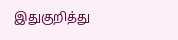இதுகுறித்து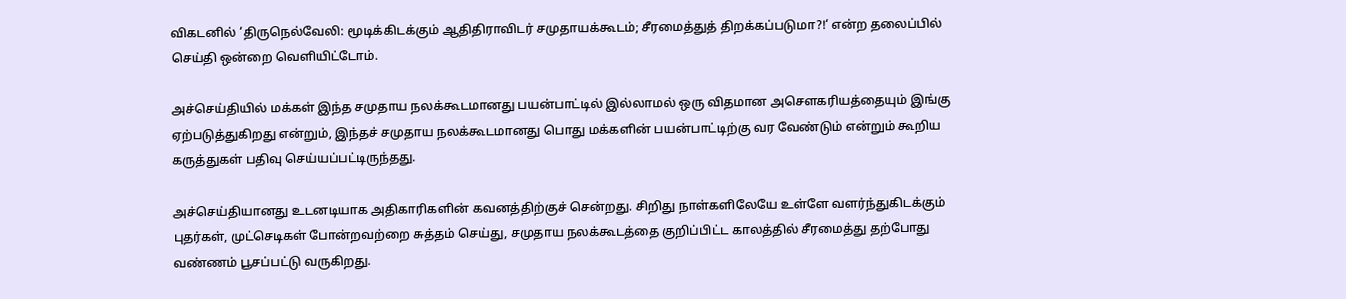விகடனில் ‘திருநெல்வேலி: மூடிக்கிடக்கும் ஆதிதிராவிடர் சமுதாயக்கூடம்; சீரமைத்துத் திறக்கப்படுமா?!‘ என்ற தலைப்பில் செய்தி ஒன்றை வெளியிட்டோம்.

அச்செய்தியில் மக்கள் இந்த சமுதாய நலக்கூடமானது பயன்பாட்டில் இல்லாமல் ஒரு விதமான அசௌகரியத்தையும் இங்கு ஏற்படுத்துகிறது என்றும், இந்தச் சமுதாய நலக்கூடமானது பொது மக்களின் பயன்பாட்டிற்கு வர வேண்டும் என்றும் கூறிய கருத்துகள் பதிவு செய்யப்பட்டிருந்தது.

அச்செய்தியானது உடனடியாக அதிகாரிகளின் கவனத்திற்குச் சென்றது. சிறிது நாள்களிலேயே உள்ளே வளர்ந்துகிடக்கும் புதர்கள், முட்செடிகள் போன்றவற்றை சுத்தம் செய்து, சமுதாய நலக்கூடத்தை குறிப்பிட்ட காலத்தில் சீரமைத்து தற்போது வண்ணம் பூசப்பட்டு வருகிறது.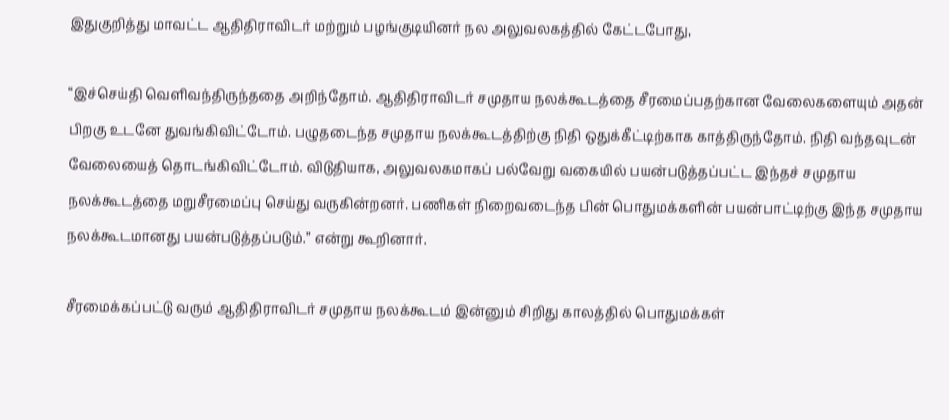இதுகுறித்து மாவட்ட ஆதிதிராவிடர் மற்றும் பழங்குடியினர் நல அலுவலகத்தில் கேட்டபோது,

“இச்செய்தி வெளிவந்திருந்ததை அறிந்தோம். ஆதிதிராவிடர் சமுதாய நலக்கூடத்தை சீரமைப்பதற்கான வேலைகளையும் அதன் பிறகு உடனே துவங்கிவிட்டோம். பழுதடைந்த சமுதாய நலக்கூடத்திற்கு நிதி ஒதுக்கீட்டிற்காக காத்திருந்தோம். நிதி வந்தவுடன் வேலையைத் தொடங்கிவிட்டோம். விடுதியாக, அலுவலகமாகப் பல்வேறு வகையில் பயன்படுத்தப்பட்ட இந்தச் சமுதாய நலக்கூடத்தை மறுசீரமைப்பு செய்து வருகின்றனர். பணிகள் நிறைவடைந்த பின் பொதுமக்களின் பயன்பாட்டிற்கு இந்த சமுதாய நலக்கூடமானது பயன்படுத்தப்படும்.” என்று கூறினார்.

சீரமைக்கப்பட்டு வரும் ஆதிதிராவிடர் சமுதாய நலக்கூடம் இன்னும் சிறிது காலத்தில் பொதுமக்கள்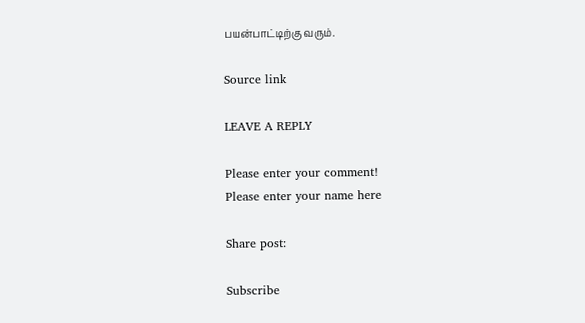பயன்பாட்டிற்கு வரும்.

Source link

LEAVE A REPLY

Please enter your comment!
Please enter your name here

Share post:

Subscribe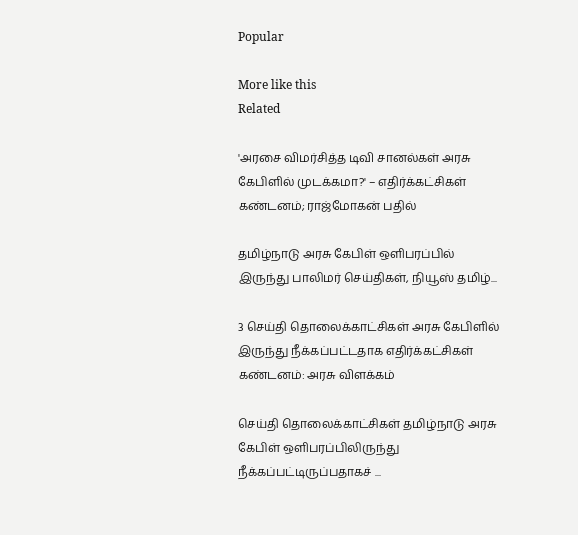Popular

More like this
Related

'அரசை விமர்சித்த டிவி சானல்கள் அரசு கேபிளில் முடக்கமா?' – எதிர்க்கட்சிகள் கண்டனம்; ராஜ்மோகன் பதில்

தமிழ்நாடு அரசு கேபிள் ஒளிபரப்பில் இருந்து பாலிமர் செய்திகள், நியூஸ் தமிழ்...

3 செய்தி தொலைக்காட்சிகள் அரசு கேபிளில் இருந்து நீக்கப்பட்டதாக எதிர்க்கட்சிகள் கண்டனம்: அரசு விளக்கம்

செய்தி தொலைக்காட்சிகள் தமிழ்நாடு அரசு கேபிள் ஒளிபரப்பிலிருந்து நீக்கப்பட்டிருப்பதாகச் ...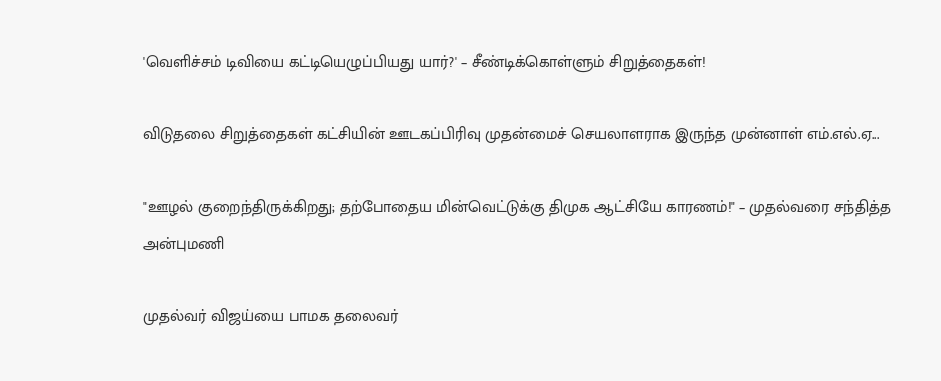'வெளிச்சம் டிவியை கட்டியெழுப்பியது யார்?' – சீண்டிக்கொள்ளும் சிறுத்தைகள்!

விடுதலை சிறுத்தைகள் கட்சியின் ஊடகப்பிரிவு முதன்மைச் செயலாளராக இருந்த முன்னாள் எம்.எல்.ஏ...

"ஊழல் குறைந்திருக்கிறது; தற்போதைய மின்வெட்டுக்கு திமுக ஆட்சியே காரணம்!" – முதல்வரை சந்தித்த அன்புமணி

முதல்வர் விஜய்யை பாமக தலைவர்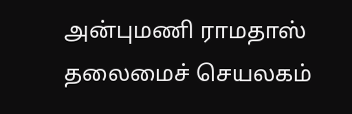அன்புமணி ராமதாஸ் தலைமைச் செயலகம்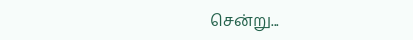சென்று...